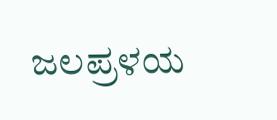ಜಲಪ್ರಳಯ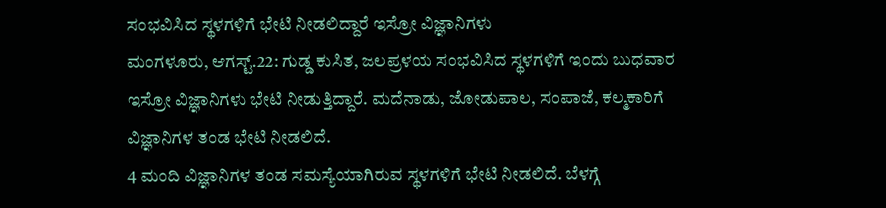ಸಂಭವಿಸಿದ ಸ್ಥಳಗಳಿಗೆ ಭೇಟಿ ನೀಡಲಿದ್ದಾರೆ ಇಸ್ರೋ ವಿಜ್ಞಾನಿಗಳು
ಮಂಗಳೂರು, ಆಗಸ್ಟ್.22: ಗುಡ್ಡ ಕುಸಿತ, ಜಲಪ್ರಳಯ ಸಂಭವಿಸಿದ ಸ್ಥಳಗಳಿಗೆ ಇಂದು ಬುಧವಾರ ಇಸ್ರೋ ವಿಜ್ಞಾನಿಗಳು ಭೇಟಿ ನೀಡುತ್ತಿದ್ದಾರೆ. ಮದೆನಾಡು, ಜೋಡುಪಾಲ, ಸಂಪಾಜೆ, ಕಲ್ಮಕಾರಿಗೆ ವಿಜ್ಞಾನಿಗಳ ತಂಡ ಭೇಟಿ ನೀಡಲಿದೆ.
4 ಮಂದಿ ವಿಜ್ಞಾನಿಗಳ ತಂಡ ಸಮಸ್ಯೆಯಾಗಿರುವ ಸ್ಥಳಗಳಿಗೆ ಭೇಟಿ ನೀಡಲಿದೆ. ಬೆಳಗ್ಗೆ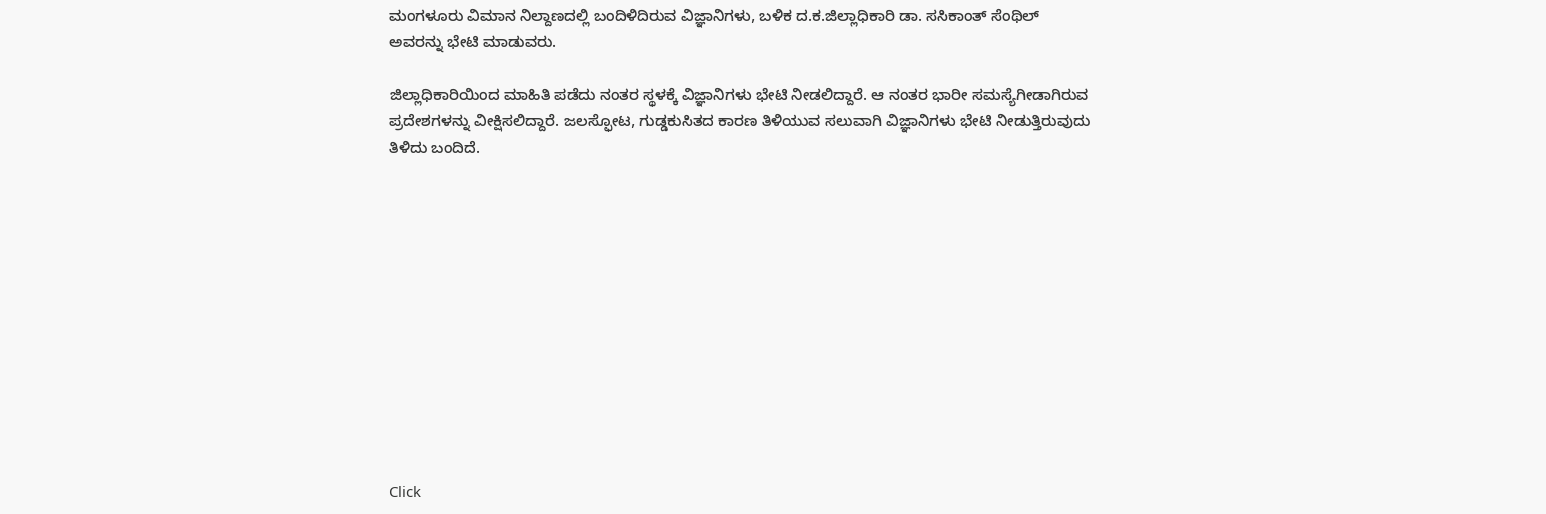ಮಂಗಳೂರು ವಿಮಾನ ನಿಲ್ದಾಣದಲ್ಲಿ ಬಂದಿಳಿದಿರುವ ವಿಜ್ಞಾನಿಗಳು, ಬಳಿಕ ದ.ಕ.ಜಿಲ್ಲಾಧಿಕಾರಿ ಡಾ. ಸಸಿಕಾಂತ್ ಸೆಂಥಿಲ್ ಅವರನ್ನು ಭೇಟಿ ಮಾಡುವರು.

ಜಿಲ್ಲಾಧಿಕಾರಿಯಿಂದ ಮಾಹಿತಿ ಪಡೆದು ನಂತರ ಸ್ಥಳಕ್ಕೆ ವಿಜ್ಞಾನಿಗಳು ಭೇಟಿ ನೀಡಲಿದ್ದಾರೆ. ಆ ನಂತರ ಭಾರೀ ಸಮಸ್ಯೆಗೀಡಾಗಿರುವ ಪ್ರದೇಶಗಳನ್ನು ವೀಕ್ಷಿಸಲಿದ್ದಾರೆ. ಜಲಸ್ಫೋಟ, ಗುಡ್ಡಕುಸಿತದ ಕಾರಣ ತಿಳಿಯುವ ಸಲುವಾಗಿ ವಿಜ್ಞಾನಿಗಳು ಭೇಟಿ ನೀಡುತ್ತಿರುವುದು ತಿಳಿದು ಬಂದಿದೆ.












Click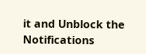it and Unblock the Notifications